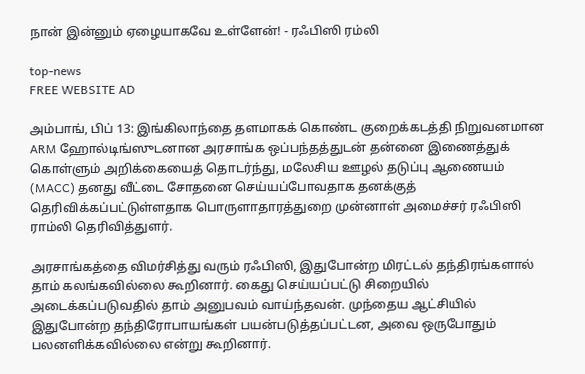நான் இன்னும் ஏழையாகவே உள்ளேன்! - ரஃபிஸி ரம்லி

top-news
FREE WEBSITE AD

அம்பாங், பிப் 13: இங்கிலாந்தை தளமாகக் கொண்ட குறைக்கடத்தி நிறுவனமான ARM ஹோல்டிங்ஸுடனான அரசாங்க ஒப்பந்தத்துடன் தன்னை இணைத்துக் கொள்ளும் அறிக்கையைத் தொடர்ந்து, மலேசிய ஊழல் தடுப்பு ஆணையம் (MACC) தனது வீட்டை சோதனை செய்யப்போவதாக தனக்குத் தெரிவிக்கப்பட்டுள்ளதாக பொருளாதாரத்துறை முன்னாள் அமைச்சர் ரஃபிஸி ராம்லி தெரிவித்துளர்.

அரசாங்கத்தை விமர்சித்து வரும் ரஃபிஸி, இதுபோன்ற மிரட்டல் தந்திரங்களால் தாம் கலங்கவில்லை கூறினார். கைது செய்யப்பட்டு சிறையில் அடைக்கப்படுவதில் தாம் அனுபவம் வாய்ந்தவன். முந்தைய ஆட்சியில் இதுபோன்ற தந்திரோபாயங்கள் பயன்படுத்தப்பட்டன, அவை ஒருபோதும் பலனளிக்கவில்லை என்று கூறினார்.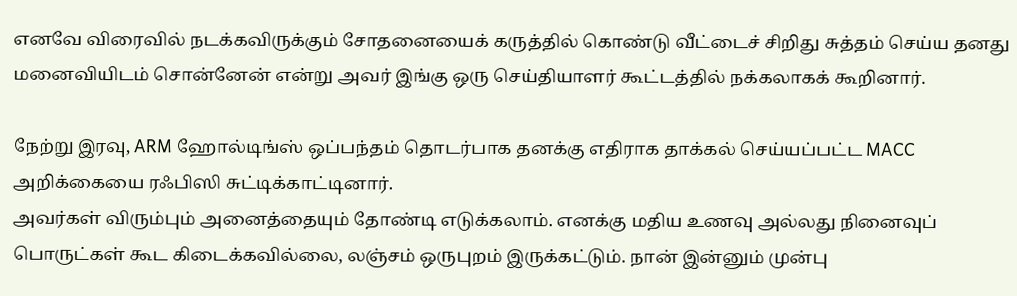எனவே விரைவில் நடக்கவிருக்கும் சோதனையைக் கருத்தில் கொண்டு வீட்டைச் சிறிது சுத்தம் செய்ய தனது மனைவியிடம் சொன்னேன் என்று அவர் இங்கு ஒரு செய்தியாளர் கூட்டத்தில் நக்கலாகக் கூறினார்.

நேற்று இரவு, ARM ஹோல்டிங்ஸ் ஒப்பந்தம் தொடர்பாக தனக்கு எதிராக தாக்கல் செய்யப்பட்ட MACC அறிக்கையை ரஃபிஸி சுட்டிக்காட்டினார்.
அவர்கள் விரும்பும் அனைத்தையும் தோண்டி எடுக்கலாம். எனக்கு மதிய உணவு அல்லது நினைவுப் பொருட்கள் கூட கிடைக்கவில்லை, லஞ்சம் ஒருபுறம் இருக்கட்டும். நான் இன்னும் முன்பு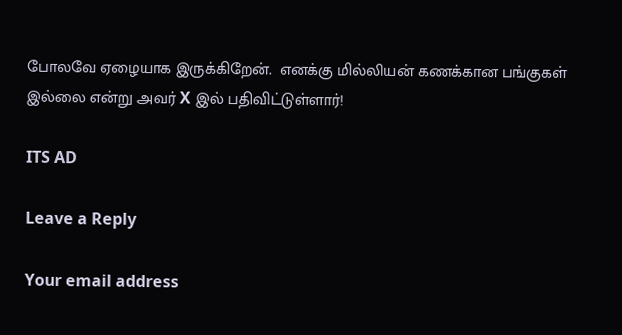போலவே ஏழையாக இருக்கிறேன்.  எனக்கு மில்லியன் கணக்கான பங்குகள் இல்லை என்று அவர் X இல் பதிவிட்டுள்ளார்!

ITS AD

Leave a Reply

Your email address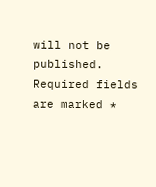will not be published. Required fields are marked *